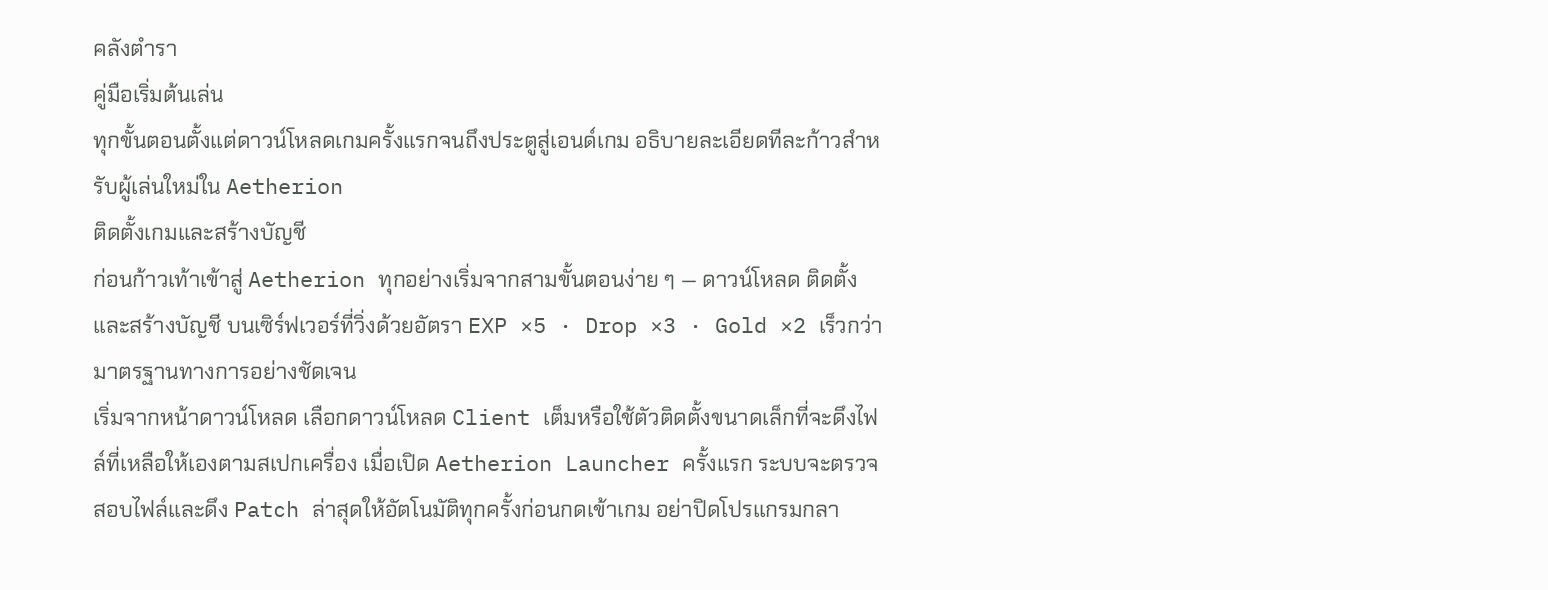คลังตำรา
คู่มือเริ่มต้นเล่น
ทุกขั้นตอนตั้งแต่ดาวน์โหลดเกมครั้งแรกจนถึงประตูสู่เอนด์เกม อธิบายละเอียดทีละก้าวสำหรับผู้เล่นใหม่ใน Aetherion
ติดตั้งเกมและสร้างบัญชี
ก่อนก้าวเท้าเข้าสู่ Aetherion ทุกอย่างเริ่มจากสามขั้นตอนง่าย ๆ — ดาวน์โหลด ติดตั้ง และสร้างบัญชี บนเซิร์ฟเวอร์ที่วิ่งด้วยอัตรา EXP ×5 · Drop ×3 · Gold ×2 เร็วกว่ามาตรฐานทางการอย่างชัดเจน
เริ่มจากหน้าดาวน์โหลด เลือกดาวน์โหลด Client เต็มหรือใช้ตัวติดตั้งขนาดเล็กที่จะดึงไฟล์ที่เหลือให้เองตามสเปกเครื่อง เมื่อเปิด Aetherion Launcher ครั้งแรก ระบบจะตรวจสอบไฟล์และดึง Patch ล่าสุดให้อัตโนมัติทุกครั้งก่อนกดเข้าเกม อย่าปิดโปรแกรมกลา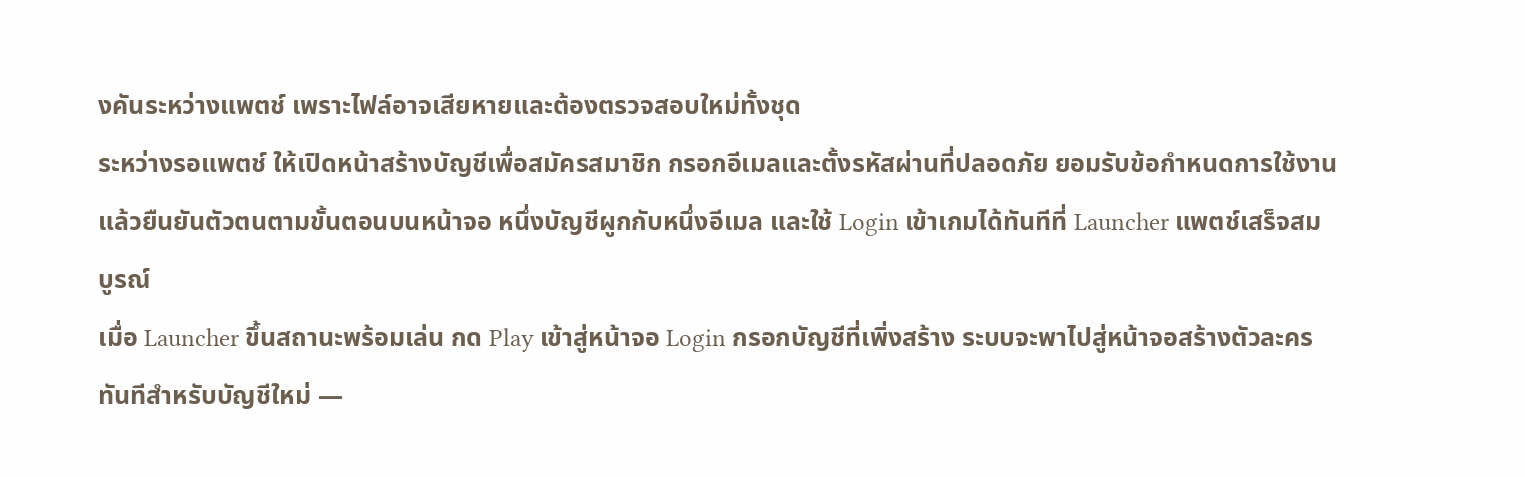งคันระหว่างแพตช์ เพราะไฟล์อาจเสียหายและต้องตรวจสอบใหม่ทั้งชุด
ระหว่างรอแพตช์ ให้เปิดหน้าสร้างบัญชีเพื่อสมัครสมาชิก กรอกอีเมลและตั้งรหัสผ่านที่ปลอดภัย ยอมรับข้อกำหนดการใช้งาน แล้วยืนยันตัวตนตามขั้นตอนบนหน้าจอ หนึ่งบัญชีผูกกับหนึ่งอีเมล และใช้ Login เข้าเกมได้ทันทีที่ Launcher แพตช์เสร็จสมบูรณ์
เมื่อ Launcher ขึ้นสถานะพร้อมเล่น กด Play เข้าสู่หน้าจอ Login กรอกบัญชีที่เพิ่งสร้าง ระบบจะพาไปสู่หน้าจอสร้างตัวละครทันทีสำหรับบัญชีใหม่ —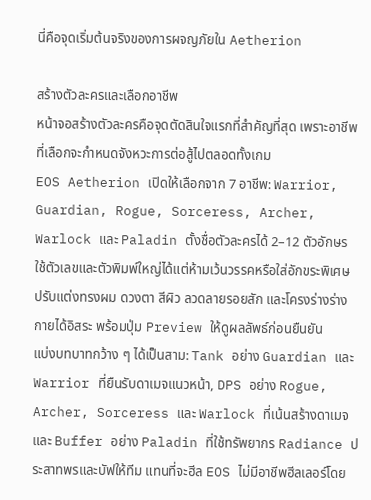นี่คือจุดเริ่มต้นจริงของการผจญภัยใน Aetherion

สร้างตัวละครและเลือกอาชีพ
หน้าจอสร้างตัวละครคือจุดตัดสินใจแรกที่สำคัญที่สุด เพราะอาชีพที่เลือกจะกำหนดจังหวะการต่อสู้ไปตลอดทั้งเกม
EOS Aetherion เปิดให้เลือกจาก 7 อาชีพ: Warrior, Guardian, Rogue, Sorceress, Archer, Warlock และ Paladin ตั้งชื่อตัวละครได้ 2–12 ตัวอักษร ใช้ตัวเลขและตัวพิมพ์ใหญ่ได้แต่ห้ามเว้นวรรคหรือใส่อักขระพิเศษ ปรับแต่งทรงผม ดวงตา สีผิว ลวดลายรอยสัก และโครงร่างร่างกายได้อิสระ พร้อมปุ่ม Preview ให้ดูผลลัพธ์ก่อนยืนยัน
แบ่งบทบาทกว้าง ๆ ได้เป็นสาม: Tank อย่าง Guardian และ Warrior ที่ยืนรับดาเมจแนวหน้า, DPS อย่าง Rogue, Archer, Sorceress และ Warlock ที่เน้นสร้างดาเมจ และ Buffer อย่าง Paladin ที่ใช้ทรัพยากร Radiance ประสาทพรและบัฟให้ทีม แทนที่จะฮีล EOS ไม่มีอาชีพฮีลเลอร์โดย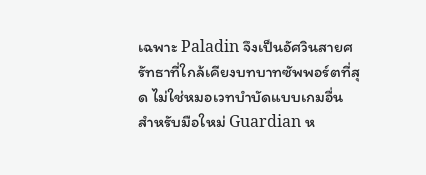เฉพาะ Paladin จึงเป็นอัศวินสายศรัทธาที่ใกล้เคียงบทบาทซัพพอร์ตที่สุด ไม่ใช่หมอเวทบำบัดแบบเกมอื่น
สำหรับมือใหม่ Guardian ห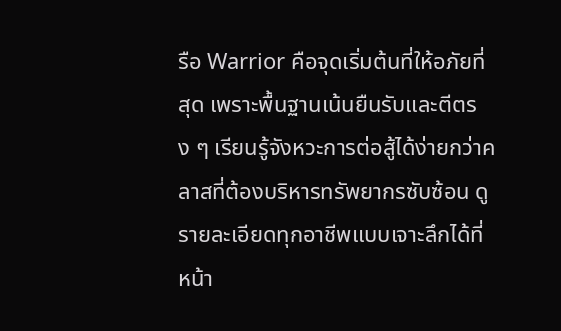รือ Warrior คือจุดเริ่มต้นที่ให้อภัยที่สุด เพราะพื้นฐานเน้นยืนรับและตีตรง ๆ เรียนรู้จังหวะการต่อสู้ได้ง่ายกว่าคลาสที่ต้องบริหารทรัพยากรซับซ้อน ดูรายละเอียดทุกอาชีพแบบเจาะลึกได้ที่ หน้า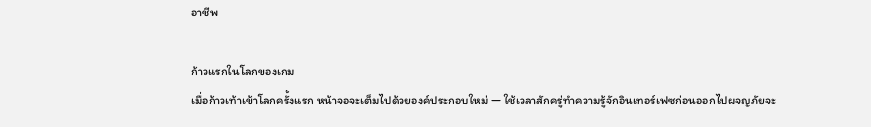อาชีพ

ก้าวแรกในโลกของเกม
เมื่อก้าวเท้าเข้าโลกครั้งแรก หน้าจอจะเต็มไปด้วยองค์ประกอบใหม่ — ใช้เวลาสักครู่ทำความรู้จักอินเทอร์เฟซก่อนออกไปผจญภัยจะ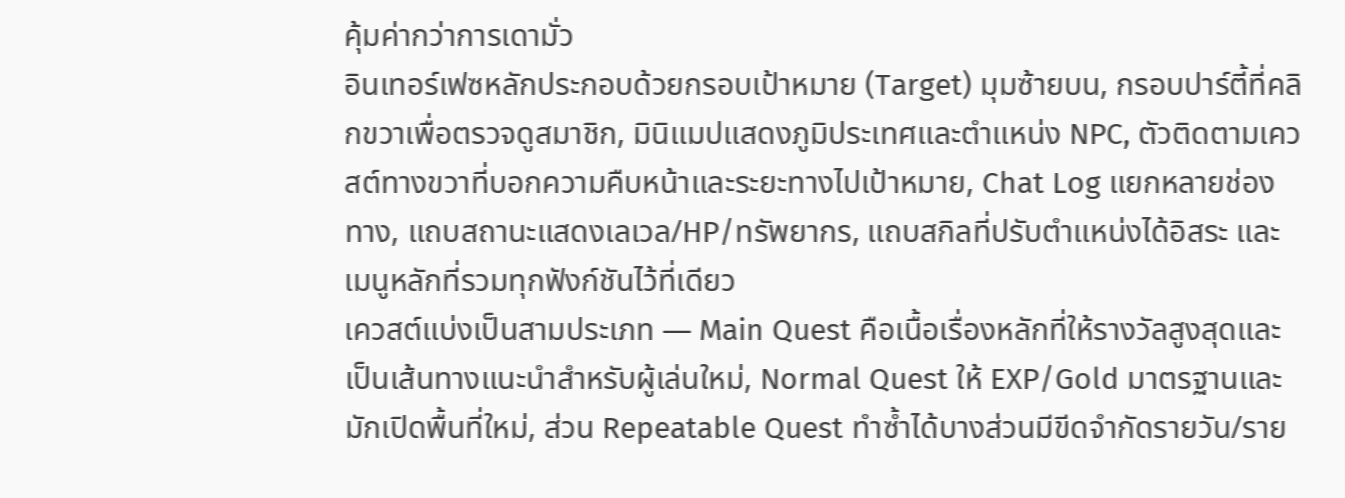คุ้มค่ากว่าการเดามั่ว
อินเทอร์เฟซหลักประกอบด้วยกรอบเป้าหมาย (Target) มุมซ้ายบน, กรอบปาร์ตี้ที่คลิกขวาเพื่อตรวจดูสมาชิก, มินิแมปแสดงภูมิประเทศและตำแหน่ง NPC, ตัวติดตามเควสต์ทางขวาที่บอกความคืบหน้าและระยะทางไปเป้าหมาย, Chat Log แยกหลายช่องทาง, แถบสถานะแสดงเลเวล/HP/ทรัพยากร, แถบสกิลที่ปรับตำแหน่งได้อิสระ และเมนูหลักที่รวมทุกฟังก์ชันไว้ที่เดียว
เควสต์แบ่งเป็นสามประเภท — Main Quest คือเนื้อเรื่องหลักที่ให้รางวัลสูงสุดและเป็นเส้นทางแนะนำสำหรับผู้เล่นใหม่, Normal Quest ให้ EXP/Gold มาตรฐานและมักเปิดพื้นที่ใหม่, ส่วน Repeatable Quest ทำซ้ำได้บางส่วนมีขีดจำกัดรายวัน/ราย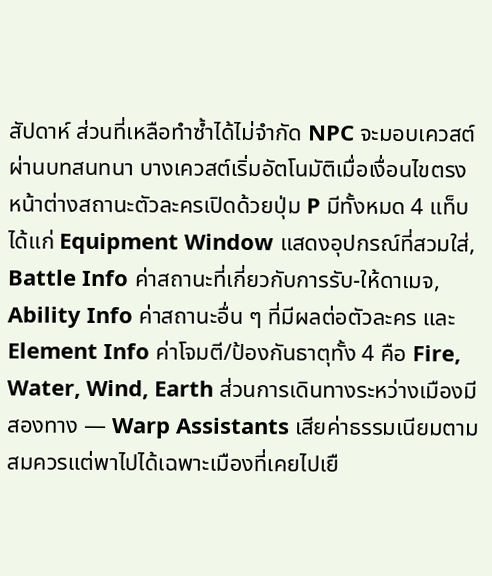สัปดาห์ ส่วนที่เหลือทำซ้ำได้ไม่จำกัด NPC จะมอบเควสต์ผ่านบทสนทนา บางเควสต์เริ่มอัตโนมัติเมื่อเงื่อนไขตรง
หน้าต่างสถานะตัวละครเปิดด้วยปุ่ม P มีทั้งหมด 4 แท็บ ได้แก่ Equipment Window แสดงอุปกรณ์ที่สวมใส่, Battle Info ค่าสถานะที่เกี่ยวกับการรับ-ให้ดาเมจ, Ability Info ค่าสถานะอื่น ๆ ที่มีผลต่อตัวละคร และ Element Info ค่าโจมตี/ป้องกันธาตุทั้ง 4 คือ Fire, Water, Wind, Earth ส่วนการเดินทางระหว่างเมืองมีสองทาง — Warp Assistants เสียค่าธรรมเนียมตามสมควรแต่พาไปได้เฉพาะเมืองที่เคยไปเยื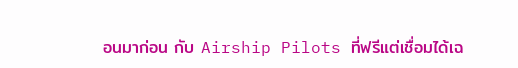อนมาก่อน กับ Airship Pilots ที่ฟรีแต่เชื่อมได้เฉ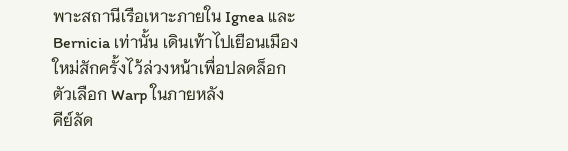พาะสถานีเรือเหาะภายใน Ignea และ Bernicia เท่านั้น เดินเท้าไปเยือนเมืองใหม่สักครั้งไว้ล่วงหน้าเพื่อปลดล็อกตัวเลือก Warp ในภายหลัง
คีย์ลัด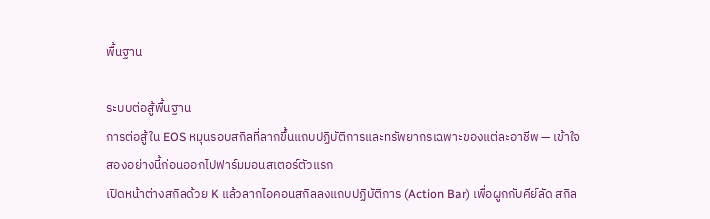พื้นฐาน

ระบบต่อสู้พื้นฐาน
การต่อสู้ใน EOS หมุนรอบสกิลที่ลากขึ้นแถบปฏิบัติการและทรัพยากรเฉพาะของแต่ละอาชีพ — เข้าใจสองอย่างนี้ก่อนออกไปฟาร์มมอนสเตอร์ตัวแรก
เปิดหน้าต่างสกิลด้วย K แล้วลากไอคอนสกิลลงแถบปฏิบัติการ (Action Bar) เพื่อผูกกับคีย์ลัด สกิล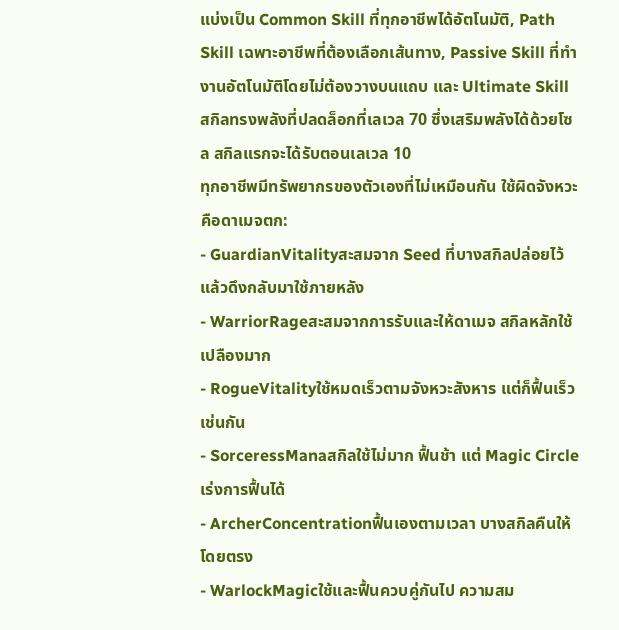แบ่งเป็น Common Skill ที่ทุกอาชีพได้อัตโนมัติ, Path Skill เฉพาะอาชีพที่ต้องเลือกเส้นทาง, Passive Skill ที่ทำงานอัตโนมัติโดยไม่ต้องวางบนแถบ และ Ultimate Skill สกิลทรงพลังที่ปลดล็อกที่เลเวล 70 ซึ่งเสริมพลังได้ด้วยโซล สกิลแรกจะได้รับตอนเลเวล 10
ทุกอาชีพมีทรัพยากรของตัวเองที่ไม่เหมือนกัน ใช้ผิดจังหวะคือดาเมจตก:
- GuardianVitalityสะสมจาก Seed ที่บางสกิลปล่อยไว้ แล้วดึงกลับมาใช้ภายหลัง
- WarriorRageสะสมจากการรับและให้ดาเมจ สกิลหลักใช้เปลืองมาก
- RogueVitalityใช้หมดเร็วตามจังหวะสังหาร แต่ก็ฟื้นเร็วเช่นกัน
- SorceressManaสกิลใช้ไม่มาก ฟื้นช้า แต่ Magic Circle เร่งการฟื้นได้
- ArcherConcentrationฟื้นเองตามเวลา บางสกิลคืนให้โดยตรง
- WarlockMagicใช้และฟื้นควบคู่กันไป ความสม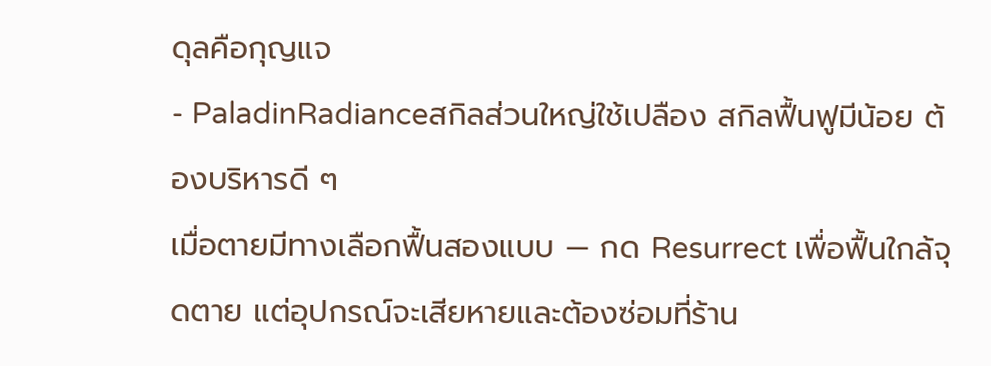ดุลคือกุญแจ
- PaladinRadianceสกิลส่วนใหญ่ใช้เปลือง สกิลฟื้นฟูมีน้อย ต้องบริหารดี ๆ
เมื่อตายมีทางเลือกฟื้นสองแบบ — กด Resurrect เพื่อฟื้นใกล้จุดตาย แต่อุปกรณ์จะเสียหายและต้องซ่อมที่ร้าน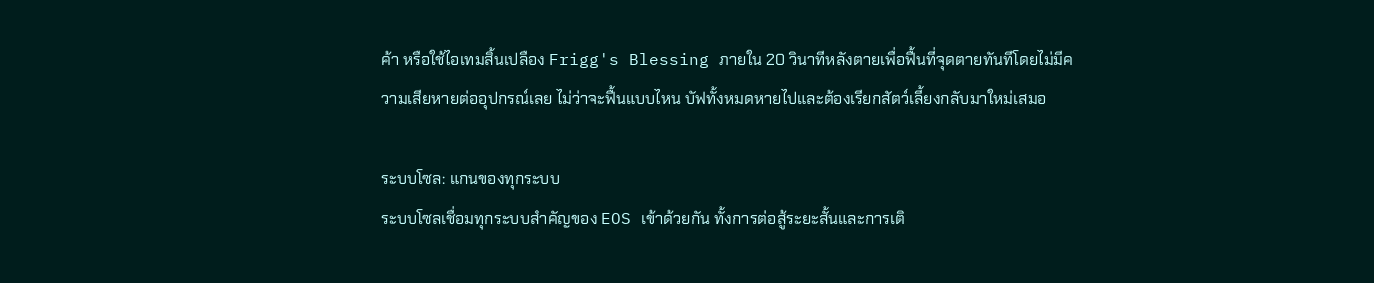ค้า หรือใช้ไอเทมสิ้นเปลือง Frigg's Blessing ภายใน 20 วินาทีหลังตายเพื่อฟื้นที่จุดตายทันทีโดยไม่มีความเสียหายต่ออุปกรณ์เลย ไม่ว่าจะฟื้นแบบไหน บัฟทั้งหมดหายไปและต้องเรียกสัตว์เลี้ยงกลับมาใหม่เสมอ

ระบบโซล: แกนของทุกระบบ
ระบบโซลเชื่อมทุกระบบสำคัญของ EOS เข้าด้วยกัน ทั้งการต่อสู้ระยะสั้นและการเติ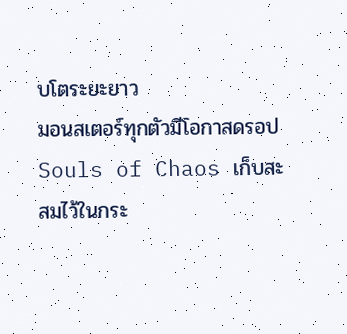บโตระยะยาว
มอนสเตอร์ทุกตัวมีโอกาสดรอป Souls of Chaos เก็บสะสมไว้ในกระ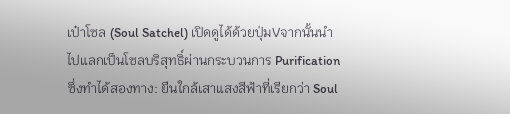เป๋าโซล (Soul Satchel) เปิดดูได้ด้วยปุ่มVจากนั้นนำไปแลกเป็นโซลบริสุทธิ์ผ่านกระบวนการ Purification ซึ่งทำได้สองทาง: ยืนใกล้เสาแสงสีฟ้าที่เรียกว่า Soul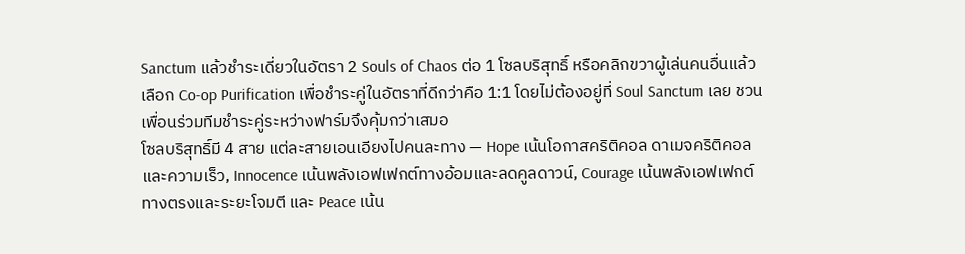Sanctum แล้วชำระเดี่ยวในอัตรา 2 Souls of Chaos ต่อ 1 โซลบริสุทธิ์ หรือคลิกขวาผู้เล่นคนอื่นแล้วเลือก Co-op Purification เพื่อชำระคู่ในอัตราที่ดีกว่าคือ 1:1 โดยไม่ต้องอยู่ที่ Soul Sanctum เลย ชวนเพื่อนร่วมทีมชำระคู่ระหว่างฟาร์มจึงคุ้มกว่าเสมอ
โซลบริสุทธิ์มี 4 สาย แต่ละสายเอนเอียงไปคนละทาง — Hope เน้นโอกาสคริติคอล ดาเมจคริติคอล และความเร็ว, Innocence เน้นพลังเอฟเฟกต์ทางอ้อมและลดคูลดาวน์, Courage เน้นพลังเอฟเฟกต์ทางตรงและระยะโจมตี และ Peace เน้น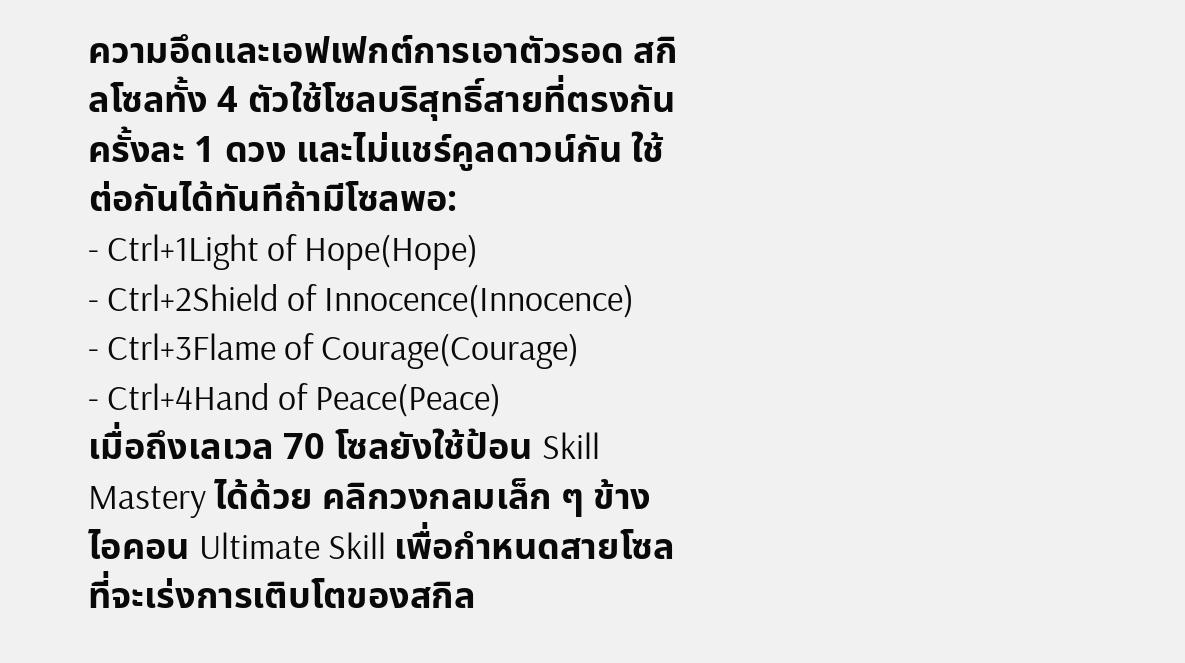ความอึดและเอฟเฟกต์การเอาตัวรอด สกิลโซลทั้ง 4 ตัวใช้โซลบริสุทธิ์สายที่ตรงกันครั้งละ 1 ดวง และไม่แชร์คูลดาวน์กัน ใช้ต่อกันได้ทันทีถ้ามีโซลพอ:
- Ctrl+1Light of Hope(Hope)
- Ctrl+2Shield of Innocence(Innocence)
- Ctrl+3Flame of Courage(Courage)
- Ctrl+4Hand of Peace(Peace)
เมื่อถึงเลเวล 70 โซลยังใช้ป้อน Skill Mastery ได้ด้วย คลิกวงกลมเล็ก ๆ ข้างไอคอน Ultimate Skill เพื่อกำหนดสายโซลที่จะเร่งการเติบโตของสกิล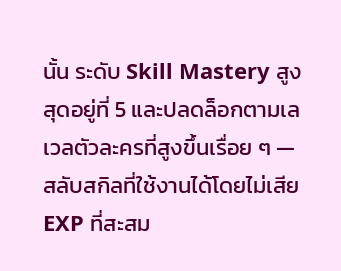นั้น ระดับ Skill Mastery สูงสุดอยู่ที่ 5 และปลดล็อกตามเลเวลตัวละครที่สูงขึ้นเรื่อย ๆ — สลับสกิลที่ใช้งานได้โดยไม่เสีย EXP ที่สะสม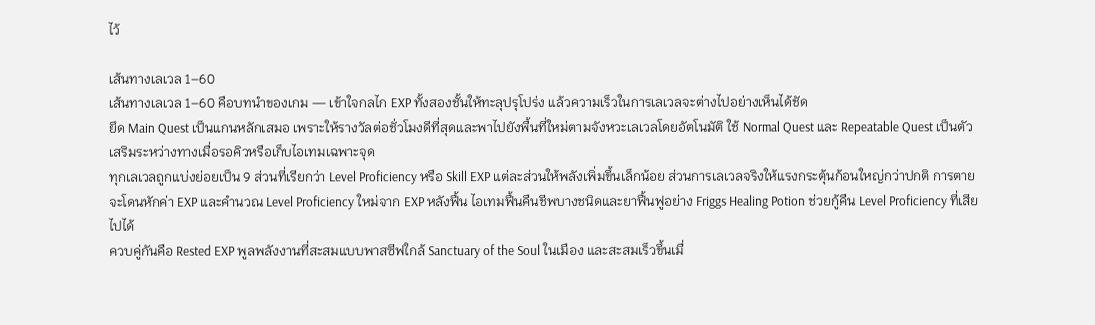ไว้

เส้นทางเลเวล 1–60
เส้นทางเลเวล 1–60 คือบทนำของเกม — เข้าใจกลไก EXP ทั้งสองชั้นให้ทะลุปรุโปร่ง แล้วความเร็วในการเลเวลจะต่างไปอย่างเห็นได้ชัด
ยึด Main Quest เป็นแกนหลักเสมอ เพราะให้รางวัลต่อชั่วโมงดีที่สุดและพาไปยังพื้นที่ใหม่ตามจังหวะเลเวลโดยอัตโนมัติ ใช้ Normal Quest และ Repeatable Quest เป็นตัวเสริมระหว่างทางเมื่อรอคิวหรือเก็บไอเทมเฉพาะจุด
ทุกเลเวลถูกแบ่งย่อยเป็น 9 ส่วนที่เรียกว่า Level Proficiency หรือ Skill EXP แต่ละส่วนให้พลังเพิ่มขึ้นเล็กน้อย ส่วนการเลเวลจริงให้แรงกระตุ้นก้อนใหญ่กว่าปกติ การตายจะโดนหักค่า EXP และคำนวณ Level Proficiency ใหม่จาก EXP หลังฟื้น ไอเทมฟื้นคืนชีพบางชนิดและยาฟื้นฟูอย่าง Friggs Healing Potion ช่วยกู้คืน Level Proficiency ที่เสียไปได้
ควบคู่กันคือ Rested EXP พูลพลังงานที่สะสมแบบพาสซีฟใกล้ Sanctuary of the Soul ในเมือง และสะสมเร็วขึ้นเมื่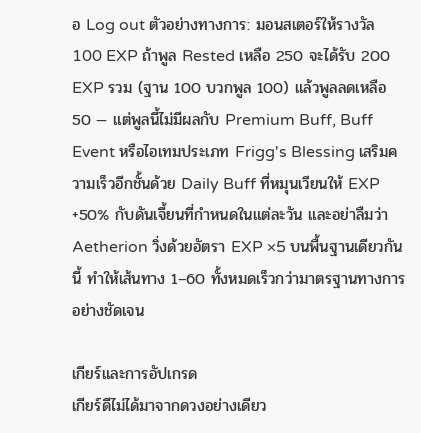อ Log out ตัวอย่างทางการ: มอนสเตอร์ให้รางวัล 100 EXP ถ้าพูล Rested เหลือ 250 จะได้รับ 200 EXP รวม (ฐาน 100 บวกพูล 100) แล้วพูลลดเหลือ 50 — แต่พูลนี้ไม่มีผลกับ Premium Buff, Buff Event หรือไอเทมประเภท Frigg's Blessing เสริมความเร็วอีกชั้นด้วย Daily Buff ที่หมุนเวียนให้ EXP +50% กับดันเจี้ยนที่กำหนดในแต่ละวัน และอย่าลืมว่า Aetherion วิ่งด้วยอัตรา EXP ×5 บนพื้นฐานเดียวกันนี้ ทำให้เส้นทาง 1–60 ทั้งหมดเร็วกว่ามาตรฐานทางการอย่างชัดเจน

เกียร์และการอัปเกรด
เกียร์ดีไม่ได้มาจากดวงอย่างเดียว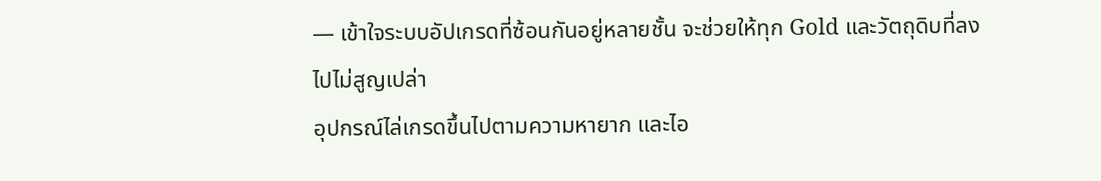— เข้าใจระบบอัปเกรดที่ซ้อนกันอยู่หลายชั้น จะช่วยให้ทุก Gold และวัตถุดิบที่ลงไปไม่สูญเปล่า
อุปกรณ์ไล่เกรดขึ้นไปตามความหายาก และไอ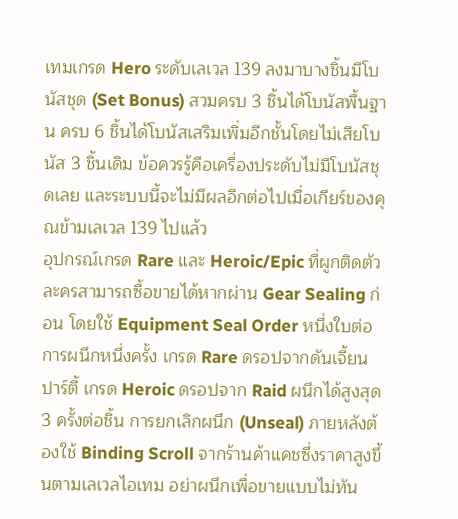เทมเกรด Hero ระดับเลเวล 139 ลงมาบางชิ้นมีโบนัสชุด (Set Bonus) สวมครบ 3 ชิ้นได้โบนัสพื้นฐาน ครบ 6 ชิ้นได้โบนัสเสริมเพิ่มอีกชั้นโดยไม่เสียโบนัส 3 ชิ้นเดิม ข้อควรรู้คือเครื่องประดับไม่มีโบนัสชุดเลย และระบบนี้จะไม่มีผลอีกต่อไปเมื่อเกียร์ของคุณข้ามเลเวล 139 ไปแล้ว
อุปกรณ์เกรด Rare และ Heroic/Epic ที่ผูกติดตัวละครสามารถซื้อขายได้หากผ่าน Gear Sealing ก่อน โดยใช้ Equipment Seal Order หนึ่งใบต่อการผนึกหนึ่งครั้ง เกรด Rare ดรอปจากดันเจี้ยนปาร์ตี้ เกรด Heroic ดรอปจาก Raid ผนึกได้สูงสุด 3 ครั้งต่อชิ้น การยกเลิกผนึก (Unseal) ภายหลังต้องใช้ Binding Scroll จากร้านค้าแคชซึ่งราคาสูงขึ้นตามเลเวลไอเทม อย่าผนึกเพื่อขายแบบไม่ทัน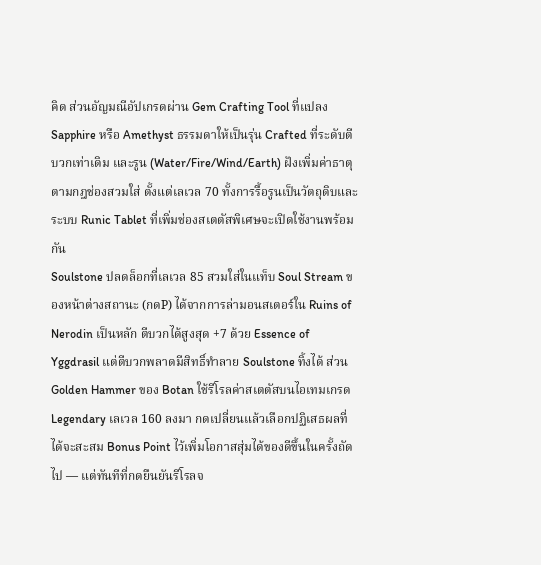คิด ส่วนอัญมณีอัปเกรดผ่าน Gem Crafting Tool ที่แปลง Sapphire หรือ Amethyst ธรรมดาให้เป็นรุ่น Crafted ที่ระดับตีบวกเท่าเดิม และรูน (Water/Fire/Wind/Earth) ฝังเพิ่มค่าธาตุตามกฎช่องสวมใส่ ตั้งแต่เลเวล 70 ทั้งการรื้อรูนเป็นวัตถุดิบและระบบ Runic Tablet ที่เพิ่มช่องสเตตัสพิเศษจะเปิดใช้งานพร้อมกัน
Soulstone ปลดล็อกที่เลเวล 85 สวมใส่ในแท็บ Soul Stream ของหน้าต่างสถานะ (กดP) ได้จากการล่ามอนสเตอร์ใน Ruins of Nerodin เป็นหลัก ตีบวกได้สูงสุด +7 ด้วย Essence of Yggdrasil แต่ตีบวกพลาดมีสิทธิ์ทำลาย Soulstone ทิ้งได้ ส่วน Golden Hammer ของ Botan ใช้รีโรลค่าสเตตัสบนไอเทมเกรด Legendary เลเวล 160 ลงมา กดเปลี่ยนแล้วเลือกปฏิเสธผลที่ได้จะสะสม Bonus Point ไว้เพิ่มโอกาสสุ่มได้ของดีขึ้นในครั้งถัดไป — แต่ทันทีที่กดยืนยันรีโรลจ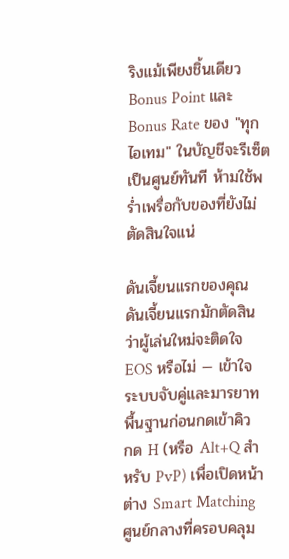ริงแม้เพียงชิ้นเดียว Bonus Point และ Bonus Rate ของ "ทุกไอเทม" ในบัญชีจะรีเซ็ตเป็นศูนย์ทันที ห้ามใช้พร่ำเพรื่อกับของที่ยังไม่ตัดสินใจแน่

ดันเจี้ยนแรกของคุณ
ดันเจี้ยนแรกมักตัดสินว่าผู้เล่นใหม่จะติดใจ EOS หรือไม่ — เข้าใจระบบจับคู่และมารยาทพื้นฐานก่อนกดเข้าคิว
กด H (หรือ Alt+Q สำหรับ PvP) เพื่อเปิดหน้าต่าง Smart Matching ศูนย์กลางที่ครอบคลุม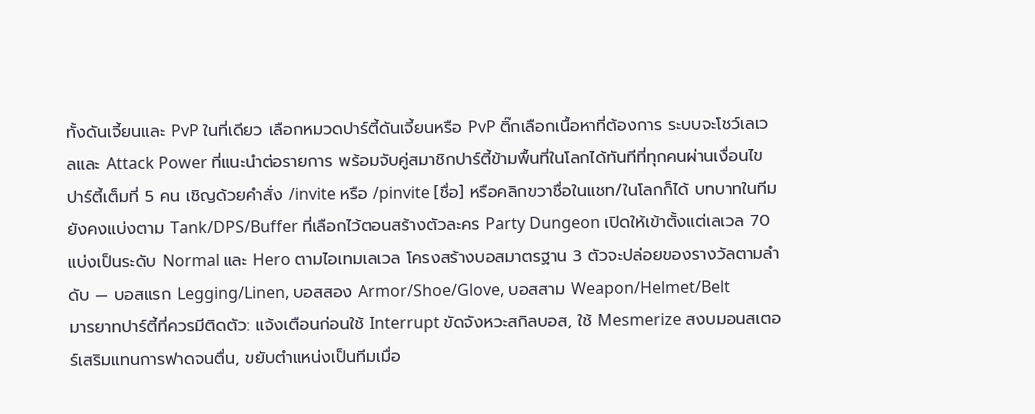ทั้งดันเจี้ยนและ PvP ในที่เดียว เลือกหมวดปาร์ตี้ดันเจี้ยนหรือ PvP ติ๊กเลือกเนื้อหาที่ต้องการ ระบบจะโชว์เลเวลและ Attack Power ที่แนะนำต่อรายการ พร้อมจับคู่สมาชิกปาร์ตี้ข้ามพื้นที่ในโลกได้ทันทีที่ทุกคนผ่านเงื่อนไข
ปาร์ตี้เต็มที่ 5 คน เชิญด้วยคำสั่ง /invite หรือ /pinvite [ชื่อ] หรือคลิกขวาชื่อในแชท/ในโลกก็ได้ บทบาทในทีมยังคงแบ่งตาม Tank/DPS/Buffer ที่เลือกไว้ตอนสร้างตัวละคร Party Dungeon เปิดให้เข้าตั้งแต่เลเวล 70 แบ่งเป็นระดับ Normal และ Hero ตามไอเทมเลเวล โครงสร้างบอสมาตรฐาน 3 ตัวจะปล่อยของรางวัลตามลำดับ — บอสแรก Legging/Linen, บอสสอง Armor/Shoe/Glove, บอสสาม Weapon/Helmet/Belt
มารยาทปาร์ตี้ที่ควรมีติดตัว: แจ้งเตือนก่อนใช้ Interrupt ขัดจังหวะสกิลบอส, ใช้ Mesmerize สงบมอนสเตอร์เสริมแทนการฟาดจนตื่น, ขยับตำแหน่งเป็นทีมเมื่อ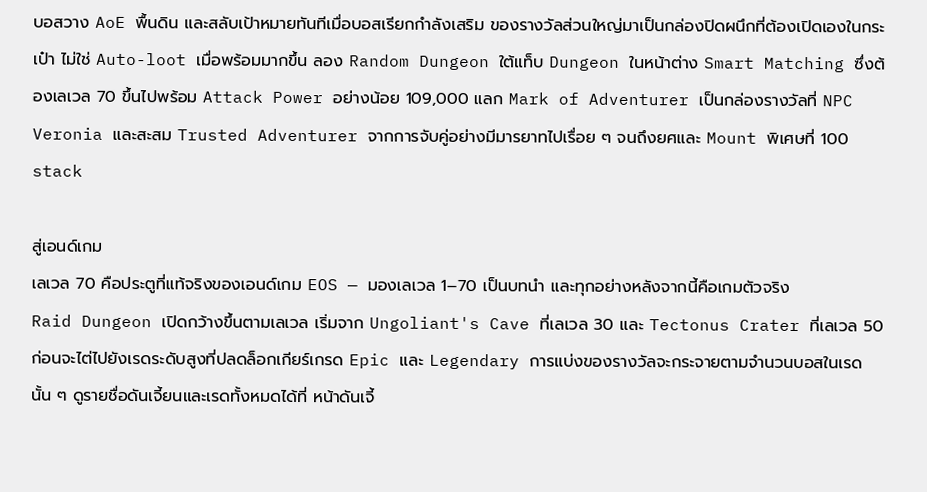บอสวาง AoE พื้นดิน และสลับเป้าหมายทันทีเมื่อบอสเรียกกำลังเสริม ของรางวัลส่วนใหญ่มาเป็นกล่องปิดผนึกที่ต้องเปิดเองในกระเป๋า ไม่ใช่ Auto-loot เมื่อพร้อมมากขึ้น ลอง Random Dungeon ใต้แท็บ Dungeon ในหน้าต่าง Smart Matching ซึ่งต้องเลเวล 70 ขึ้นไปพร้อม Attack Power อย่างน้อย 109,000 แลก Mark of Adventurer เป็นกล่องรางวัลที่ NPC Veronia และสะสม Trusted Adventurer จากการจับคู่อย่างมีมารยาทไปเรื่อย ๆ จนถึงยศและ Mount พิเศษที่ 100 stack

สู่เอนด์เกม
เลเวล 70 คือประตูที่แท้จริงของเอนด์เกม EOS — มองเลเวล 1–70 เป็นบทนำ และทุกอย่างหลังจากนี้คือเกมตัวจริง
Raid Dungeon เปิดกว้างขึ้นตามเลเวล เริ่มจาก Ungoliant's Cave ที่เลเวล 30 และ Tectonus Crater ที่เลเวล 50 ก่อนจะไต่ไปยังเรดระดับสูงที่ปลดล็อกเกียร์เกรด Epic และ Legendary การแบ่งของรางวัลจะกระจายตามจำนวนบอสในเรดนั้น ๆ ดูรายชื่อดันเจี้ยนและเรดทั้งหมดได้ที่ หน้าดันเจี้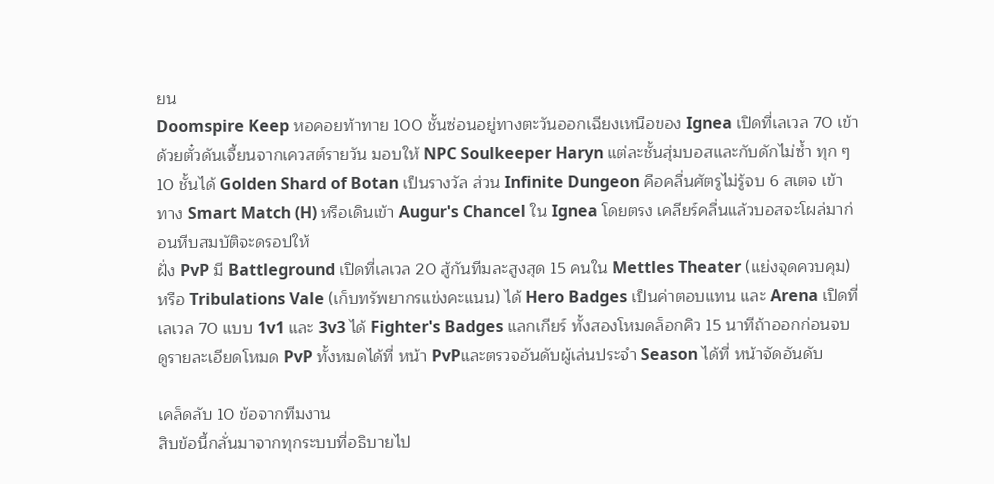ยน
Doomspire Keep หอคอยท้าทาย 100 ชั้นซ่อนอยู่ทางตะวันออกเฉียงเหนือของ Ignea เปิดที่เลเวล 70 เข้าด้วยตั๋วดันเจี้ยนจากเควสต์รายวัน มอบให้ NPC Soulkeeper Haryn แต่ละชั้นสุ่มบอสและกับดักไม่ซ้ำ ทุก ๆ 10 ชั้นได้ Golden Shard of Botan เป็นรางวัล ส่วน Infinite Dungeon คือคลื่นศัตรูไม่รู้จบ 6 สเตจ เข้าทาง Smart Match (H) หรือเดินเข้า Augur's Chancel ใน Ignea โดยตรง เคลียร์คลื่นแล้วบอสจะโผล่มาก่อนหีบสมบัติจะดรอปให้
ฝั่ง PvP มี Battleground เปิดที่เลเวล 20 สู้กันทีมละสูงสุด 15 คนใน Mettles Theater (แย่งจุดควบคุม) หรือ Tribulations Vale (เก็บทรัพยากรแข่งคะแนน) ได้ Hero Badges เป็นค่าตอบแทน และ Arena เปิดที่เลเวล 70 แบบ 1v1 และ 3v3 ได้ Fighter's Badges แลกเกียร์ ทั้งสองโหมดล็อกคิว 15 นาทีถ้าออกก่อนจบ ดูรายละเอียดโหมด PvP ทั้งหมดได้ที่ หน้า PvPและตรวจอันดับผู้เล่นประจำ Season ได้ที่ หน้าจัดอันดับ

เคล็ดลับ 10 ข้อจากทีมงาน
สิบข้อนี้กลั่นมาจากทุกระบบที่อธิบายไป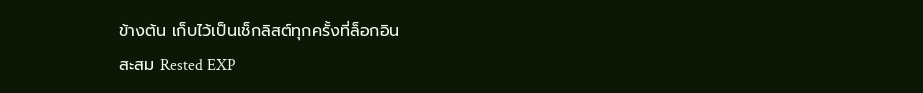ข้างต้น เก็บไว้เป็นเช็กลิสต์ทุกครั้งที่ล็อกอิน
สะสม Rested EXP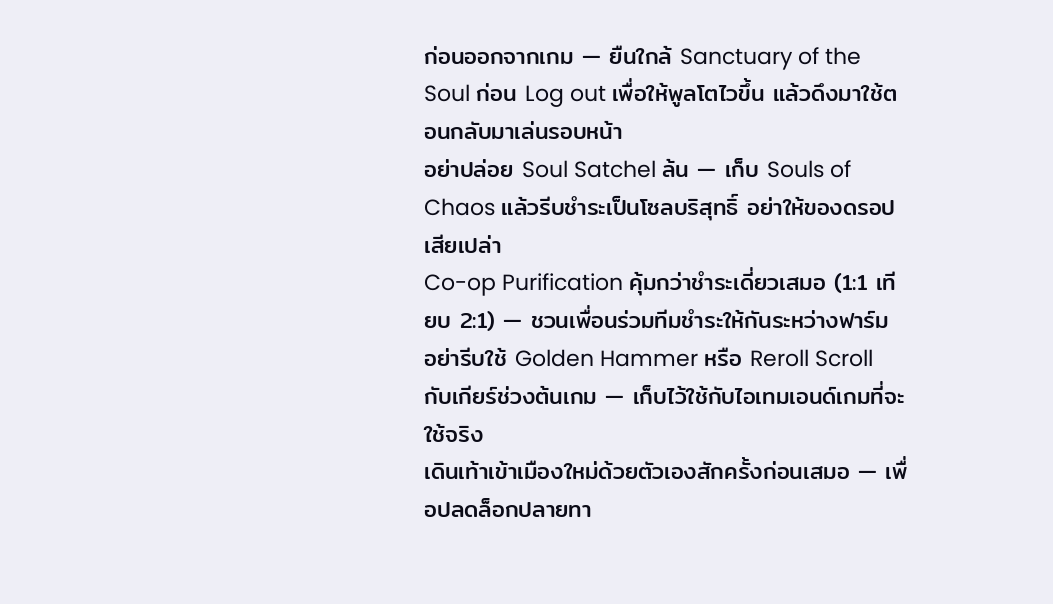ก่อนออกจากเกม — ยืนใกล้ Sanctuary of the Soul ก่อน Log out เพื่อให้พูลโตไวขึ้น แล้วดึงมาใช้ตอนกลับมาเล่นรอบหน้า
อย่าปล่อย Soul Satchel ล้น — เก็บ Souls of Chaos แล้วรีบชำระเป็นโซลบริสุทธิ์ อย่าให้ของดรอปเสียเปล่า
Co-op Purification คุ้มกว่าชำระเดี่ยวเสมอ (1:1 เทียบ 2:1) — ชวนเพื่อนร่วมทีมชำระให้กันระหว่างฟาร์ม
อย่ารีบใช้ Golden Hammer หรือ Reroll Scroll กับเกียร์ช่วงต้นเกม — เก็บไว้ใช้กับไอเทมเอนด์เกมที่จะใช้จริง
เดินเท้าเข้าเมืองใหม่ด้วยตัวเองสักครั้งก่อนเสมอ — เพื่อปลดล็อกปลายทา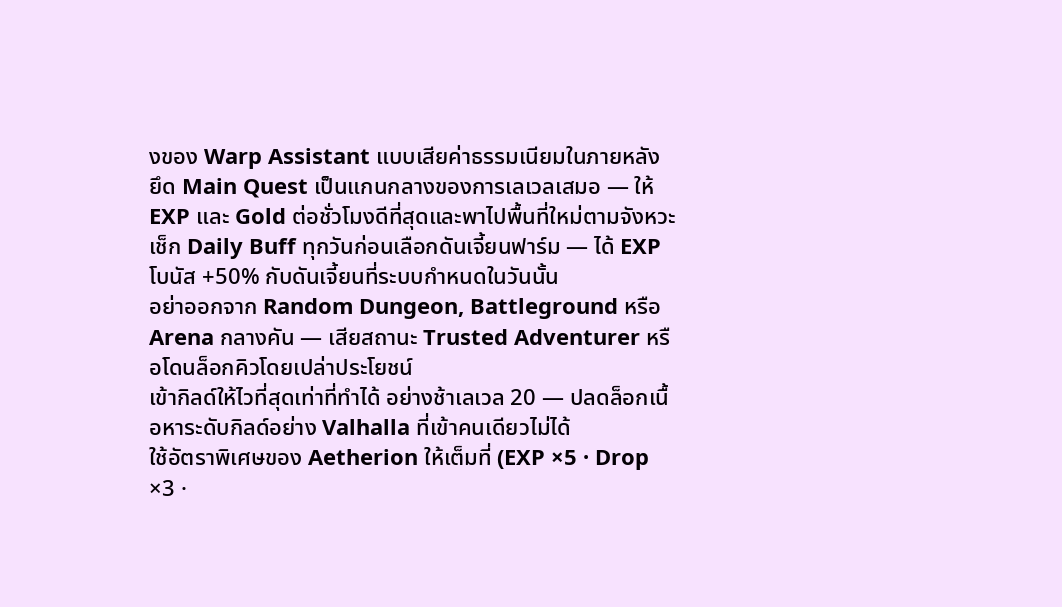งของ Warp Assistant แบบเสียค่าธรรมเนียมในภายหลัง
ยึด Main Quest เป็นแกนกลางของการเลเวลเสมอ — ให้ EXP และ Gold ต่อชั่วโมงดีที่สุดและพาไปพื้นที่ใหม่ตามจังหวะ
เช็ก Daily Buff ทุกวันก่อนเลือกดันเจี้ยนฟาร์ม — ได้ EXP โบนัส +50% กับดันเจี้ยนที่ระบบกำหนดในวันนั้น
อย่าออกจาก Random Dungeon, Battleground หรือ Arena กลางคัน — เสียสถานะ Trusted Adventurer หรือโดนล็อกคิวโดยเปล่าประโยชน์
เข้ากิลด์ให้ไวที่สุดเท่าที่ทำได้ อย่างช้าเลเวล 20 — ปลดล็อกเนื้อหาระดับกิลด์อย่าง Valhalla ที่เข้าคนเดียวไม่ได้
ใช้อัตราพิเศษของ Aetherion ให้เต็มที่ (EXP ×5 · Drop ×3 ·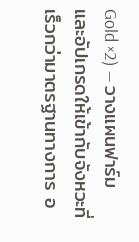Gold ×2) — วางแผนฟาร์มและอัปเกรดให้เข้ากับจังหวะที่เร็วกว่ามาตรฐานทางการ อ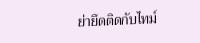ย่ายึดติดกับไทม์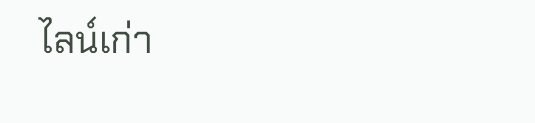ไลน์เก่า